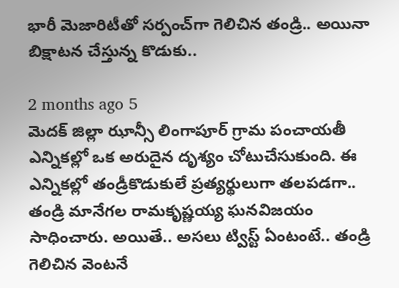భారీ మెజారిటీతో సర్పంచ్‌గా గెలిచిన తండ్రి.. అయినా బిక్షాటన చేస్తున్న కొడుకు..

2 months ago 5
మెదక్ జిల్లా ఝాన్సీ లింగాపూర్ గ్రామ పంచాయతీ ఎన్నికల్లో ఒక అరుదైన దృశ్యం చోటుచేసుకుంది. ఈ ఎన్నికల్లో తండ్రీకొడుకులే ప్రత్యర్థులుగా తలపడగా.. తండ్రి మానేగల రామకృష్ణయ్య ఘనవిజయం సాధించారు. అయితే.. అసలు ట్విస్ట్ ఏంటంటే.. తండ్రి గెలిచిన వెంటనే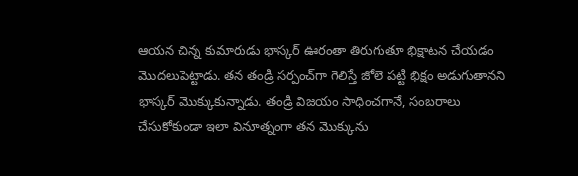ఆయన చిన్న కుమారుడు భాస్కర్ ఊరంతా తిరుగుతూ భిక్షాటన చేయడం మొదలుపెట్టాడు. తన తండ్రి సర్పంచ్‌గా గెలిస్తే జోలె పట్టి భిక్షం అడుగుతానని భాస్కర్ మొక్కుకున్నాడు. తండ్రి విజయం సాధించగానే, సంబరాలు చేసుకోకుండా ఇలా వినూత్నంగా తన మొక్కును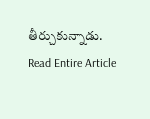తీర్చుకున్నాడు.
Read Entire Article